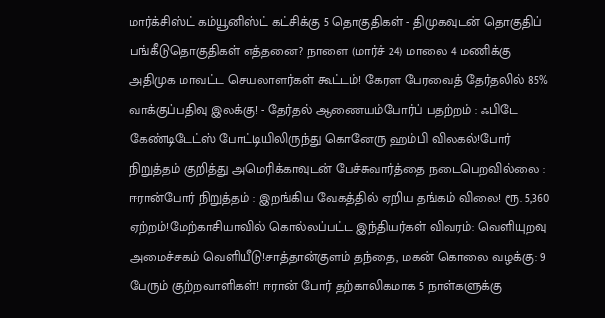மார்க்சிஸ்ட் கம்யூனிஸ்ட் கட்சிக்கு 5 தொகுதிகள் - திமுகவுடன் தொகுதிப் பங்கீடுதொகுதிகள் எத்தனை? நாளை (மார்ச் 24) மாலை 4 மணிக்கு அதிமுக மாவட்ட செயலாளர்கள் கூட்டம்! கேரள பேரவைத் தேர்தலில் 85% வாக்குப்பதிவு இலக்கு! - தேர்தல் ஆணையம்போர்ப் பதற்றம் : ஃபிடே கேண்டிடேட்ஸ் போட்டியிலிருந்து கொனேரு ஹம்பி விலகல்!போர் நிறுத்தம் குறித்து அமெரிக்காவுடன் பேச்சுவார்த்தை நடைபெறவில்லை : ஈரான்போர் நிறுத்தம் : இறங்கிய வேகத்தில் ஏறிய தங்கம் விலை! ரூ. 5,360 ஏற்றம்!மேற்காசியாவில் கொல்லப்பட்ட இந்தியர்கள் விவரம்: வெளியுறவு அமைச்சகம் வெளியீடு!சாத்தான்குளம் தந்தை, மகன் கொலை வழக்கு: 9 பேரும் குற்றவாளிகள்! ஈரான் போர் தற்காலிகமாக 5 நாள்களுக்கு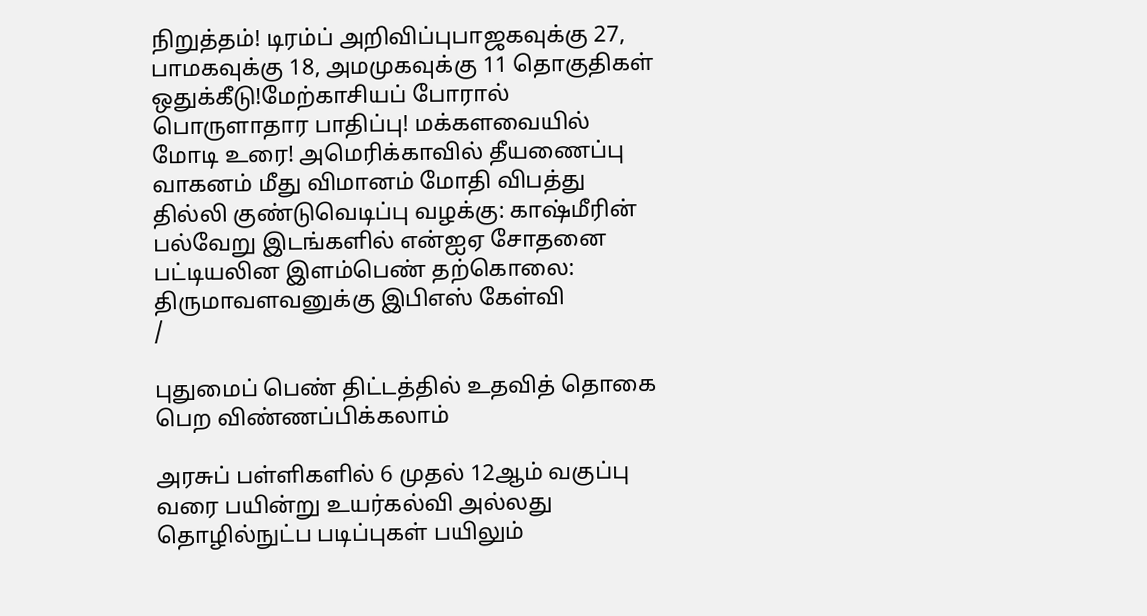நிறுத்தம்! டிரம்ப் அறிவிப்புபாஜகவுக்கு 27, பாமகவுக்கு 18, அமமுகவுக்கு 11 தொகுதிகள் ஒதுக்கீடு!மேற்காசியப் போரால் பொருளாதார பாதிப்பு! மக்களவையில் மோடி உரை! அமெரிக்காவில் தீயணைப்பு வாகனம் மீது விமானம் மோதி விபத்து தில்லி குண்டுவெடிப்பு வழக்கு: காஷ்மீரின் பல்வேறு இடங்களில் என்ஐஏ சோதனை பட்டியலின இளம்பெண் தற்கொலை: திருமாவளவனுக்கு இபிஎஸ் கேள்வி
/

புதுமைப் பெண் திட்டத்தில் உதவித் தொகை பெற விண்ணப்பிக்கலாம்

அரசுப் பள்ளிகளில் 6 முதல் 12ஆம் வகுப்பு வரை பயின்று உயர்கல்வி அல்லது தொழில்நுட்ப படிப்புகள் பயிலும்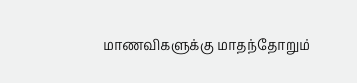மாணவிகளுக்கு மாதந்தோறும்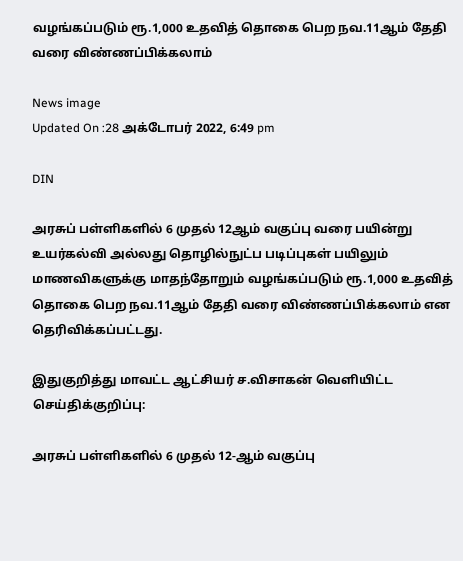வழங்கப்படும் ரூ.1,000 உதவித் தொகை பெற நவ.11ஆம் தேதி வரை விண்ணப்பிக்கலாம்

News image
Updated On :28 அக்டோபர் 2022, 6:49 pm

DIN

அரசுப் பள்ளிகளில் 6 முதல் 12ஆம் வகுப்பு வரை பயின்று உயர்கல்வி அல்லது தொழில்நுட்ப படிப்புகள் பயிலும் மாணவிகளுக்கு மாதந்தோறும் வழங்கப்படும் ரூ.1,000 உதவித் தொகை பெற நவ.11ஆம் தேதி வரை விண்ணப்பிக்கலாம் என தெரிவிக்கப்பட்டது.

இதுகுறித்து மாவட்ட ஆட்சியர் ச.விசாகன் வெளியிட்ட செய்திக்குறிப்பு:

அரசுப் பள்ளிகளில் 6 முதல் 12-ஆம் வகுப்பு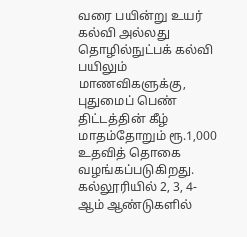வரை பயின்று உயர் கல்வி அல்லது தொழில்நுட்பக் கல்வி பயிலும் மாணவிகளுக்கு, புதுமைப் பெண் திட்டத்தின் கீழ் மாதம்தோறும் ரூ.1,000 உதவித் தொகை வழங்கப்படுகிறது. கல்லூரியில் 2, 3, 4-ஆம் ஆண்டுகளில்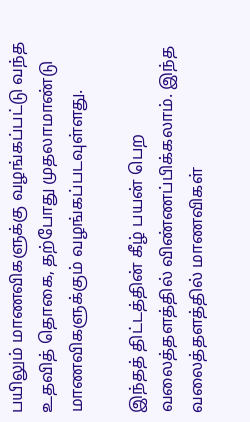பயிலும் மாணவிகளுக்கு வழங்கப்பட்டு வந்த உதவித் தொகை, தற்போது முதலாமாண்டு மாணவிகளுக்கும் வழங்கப்படவுள்ளது.

இந்தத் திட்டத்தின் கீழ் பயன் பெற வலைத்தளத்தில் விண்ணப்பிக்கலாம். இந்த வலைத்தளத்தில் மாணவிகள்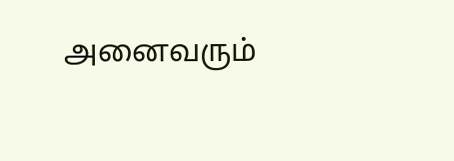அனைவரும்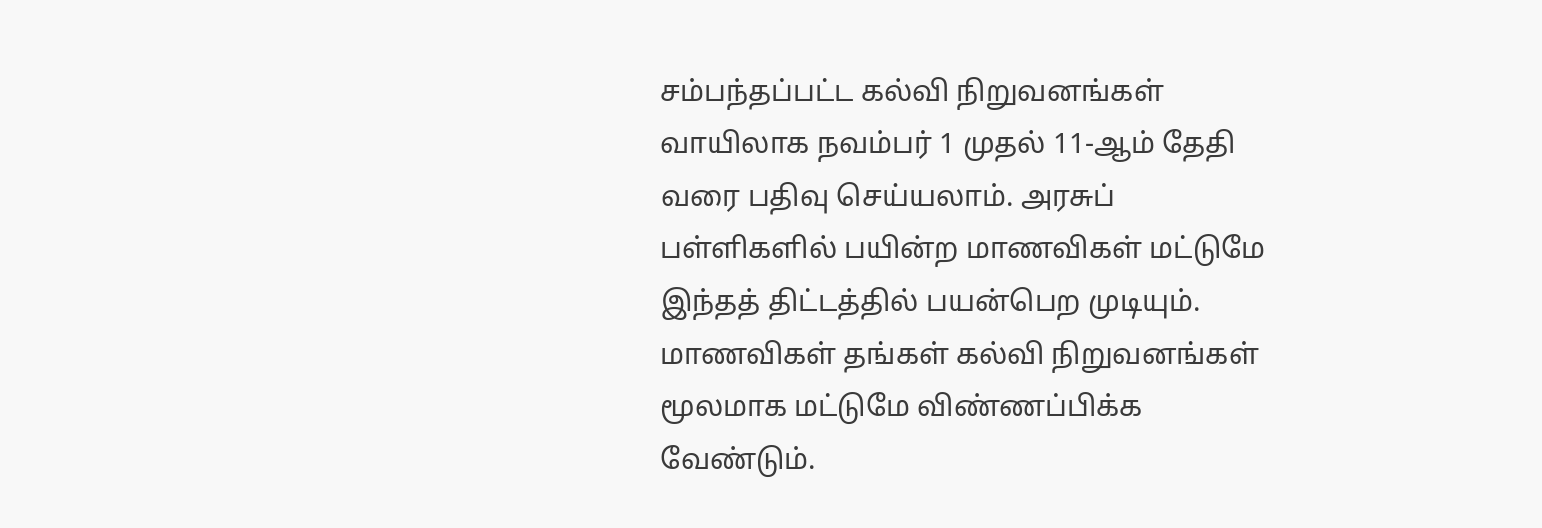சம்பந்தப்பட்ட கல்வி நிறுவனங்கள் வாயிலாக நவம்பர் 1 முதல் 11-ஆம் தேதி வரை பதிவு செய்யலாம். அரசுப் பள்ளிகளில் பயின்ற மாணவிகள் மட்டுமே இந்தத் திட்டத்தில் பயன்பெற முடியும். மாணவிகள் தங்கள் கல்வி நிறுவனங்கள் மூலமாக மட்டுமே விண்ணப்பிக்க வேண்டும்.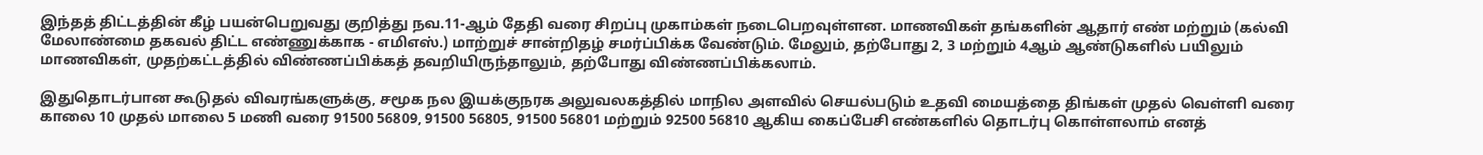இந்தத் திட்டத்தின் கீழ் பயன்பெறுவது குறித்து நவ.11-ஆம் தேதி வரை சிறப்பு முகாம்கள் நடைபெறவுள்ளன. மாணவிகள் தங்களின் ஆதார் எண் மற்றும் (கல்வி மேலாண்மை தகவல் திட்ட எண்ணுக்காக - எமிஎஸ்.) மாற்றுச் சான்றிதழ் சமர்ப்பிக்க வேண்டும். மேலும், தற்போது 2, 3 மற்றும் 4ஆம் ஆண்டுகளில் பயிலும் மாணவிகள், முதற்கட்டத்தில் விண்ணப்பிக்கத் தவறியிருந்தாலும், தற்போது விண்ணப்பிக்கலாம்.

இதுதொடர்பான கூடுதல் விவரங்களுக்கு, சமூக நல இயக்குநரக அலுவலகத்தில் மாநில அளவில் செயல்படும் உதவி மையத்தை திங்கள் முதல் வெள்ளி வரை காலை 10 முதல் மாலை 5 மணி வரை 91500 56809, 91500 56805, 91500 56801 மற்றும் 92500 56810 ஆகிய கைப்பேசி எண்களில் தொடர்பு கொள்ளலாம் எனத்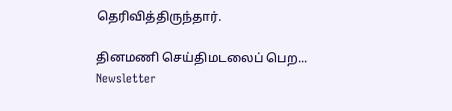தெரிவித்திருந்தார்.

தினமணி செய்திமடலைப் பெற... Newsletter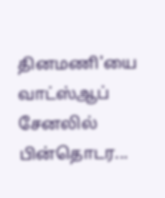தினமணி'யை வாட்ஸ்ஆப் சேனலில் பின்தொடர...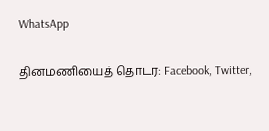WhatsApp

தினமணியைத் தொடர: Facebook, Twitter,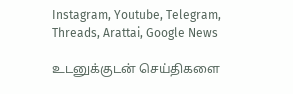Instagram, Youtube, Telegram, Threads, Arattai, Google News

உடனுக்குடன் செய்திகளை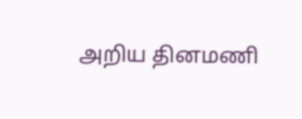அறிய தினமணி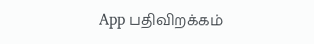App பதிவிறக்கம்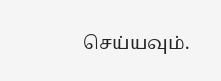செய்யவும்.